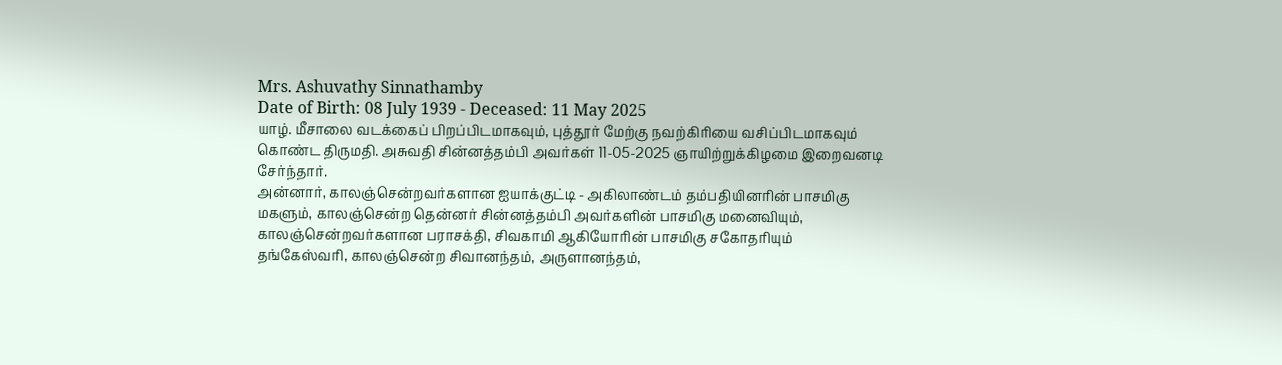Mrs. Ashuvathy Sinnathamby
Date of Birth: 08 July 1939 - Deceased: 11 May 2025
யாழ். மீசாலை வடக்கைப் பிறப்பிடமாகவும், புத்தூர் மேற்கு நவற்கிரியை வசிப்பிடமாகவும் கொண்ட திருமதி. அசுவதி சின்னத்தம்பி அவர்கள் 11-05-2025 ஞாயிற்றுக்கிழமை இறைவனடி சேர்ந்தார்.
அன்னார், காலஞ்சென்றவர்களான ஐயாக்குட்டி - அகிலாண்டம் தம்பதியினரின் பாசமிகு மகளும், காலஞ்சென்ற தென்னர் சின்னத்தம்பி அவர்களின் பாசமிகு மனைவியும்,
காலஞ்சென்றவர்களான பராசக்தி, சிவகாமி ஆகியோரின் பாசமிகு சகோதரியும்
தங்கேஸ்வரி, காலஞ்சென்ற சிவானந்தம், அருளானந்தம்,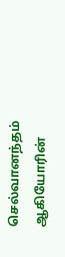செல்வானந்தம் ஆகியோரின்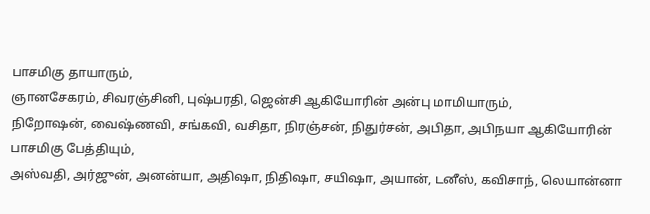பாசமிகு தாயாரும்,
ஞானசேகரம், சிவரஞ்சினி, புஷ்பரதி, ஜென்சி ஆகியோரின் அன்பு மாமியாரும்,
நிறோஷன், வைஷ்ணவி, சங்கவி, வசிதா, நிரஞ்சன், நிதுர்சன், அபிதா, அபிநயா ஆகியோரின் பாசமிகு பேத்தியும்,
அஸ்வதி, அர்ஜுன், அனன்யா, அதிஷா, நிதிஷா, சயிஷா, அயான், டனீஸ், கவிசாந், லெயான்னா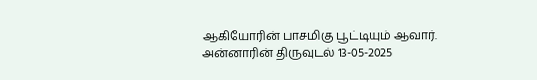ஆகியோரின் பாசமிகு பூட்டியும் ஆவார்.
அன்னாரின் திருவுடல் 13-05-2025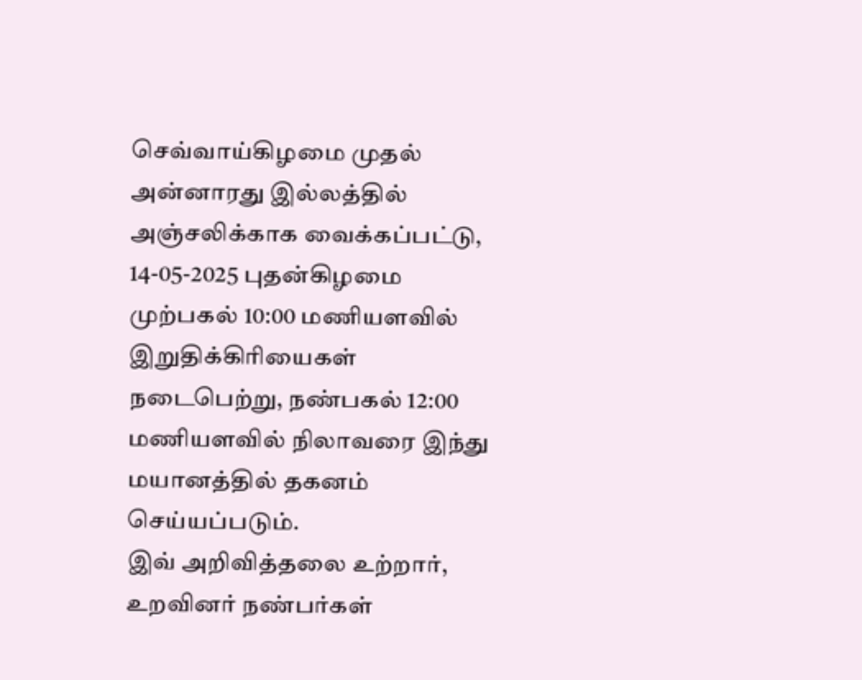செவ்வாய்கிழமை முதல் அன்னாரது இல்லத்தில் அஞ்சலிக்காக வைக்கப்பட்டு, 14-05-2025 புதன்கிழமை முற்பகல் 10:00 மணியளவில் இறுதிக்கிரியைகள் நடைபெற்று, நண்பகல் 12:00 மணியளவில் நிலாவரை இந்து மயானத்தில் தகனம் செய்யப்படும்.
இவ் அறிவித்தலை உற்றார், உறவினர் நண்பர்கள்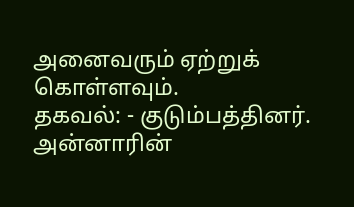அனைவரும் ஏற்றுக் கொள்ளவும்.
தகவல்: - குடும்பத்தினர்.
அன்னாரின்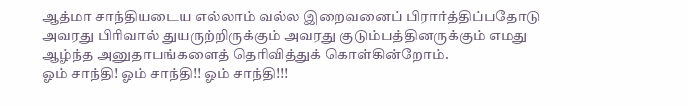ஆத்மா சாந்தியடைய எல்லாம் வல்ல இறைவனைப் பிரார்த்திப்பதோடு அவரது பிரிவால் துயருற்றிருக்கும் அவரது குடும்பத்தினருக்கும் எமது ஆழ்ந்த அனுதாபங்களைத் தெரிவித்துக் கொள்கின்றோம்.
ஓம் சாந்தி! ஓம் சாந்தி!! ஓம் சாந்தி!!!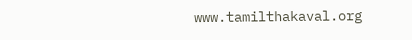www.tamilthakaval.org